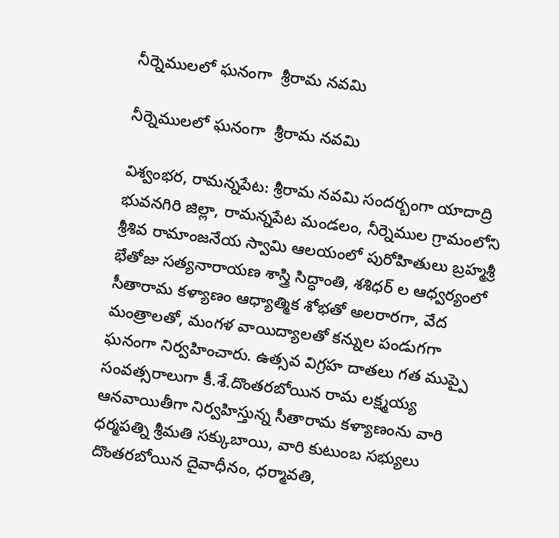నీర్నెములలో ఘనంగా  శ్రీరామ నవమి

నీర్నెములలో ఘనంగా  శ్రీరామ నవమి

విశ్వంభర, రామన్నపేట: శ్రీరామ నవమి సందర్బంగా యాదాద్రి భువనగిరి జిల్లా, రామన్నపేట మండలం, నీర్నెముల గ్రామంలోని శ్రీశివ రామాంజనేయ స్వామి ఆలయంలో పురోహితులు బ్రహ్మశ్రీ భేతోజు సత్యనారాయణ శాస్త్రి సిద్ధాంతి, శశిధర్ ల ఆధ్వర్యంలో సీతారామ కళ్యాణం ఆధ్యాత్మిక శోభతో అలరారగా, వేద మంత్రాలతో, మంగళ వాయిద్యాలతో కన్నుల పండుగగా ఘనంగా నిర్వహించారు. ఉత్సవ విగ్రహ దాతలు గత ముప్పై సంవత్సరాలుగా కీ.శే.దొంతరబోయిన రామ లక్ష్మయ్య ఆనవాయితీగా నిర్వహిస్తున్న సీతారామ కళ్యాణంను వారి ధర్మపత్ని శ్రీమతి సక్కుబాయి, వారి కుటుంబ సభ్యులు దొంతరబోయిన దైవాధీనం, ధర్మావతి,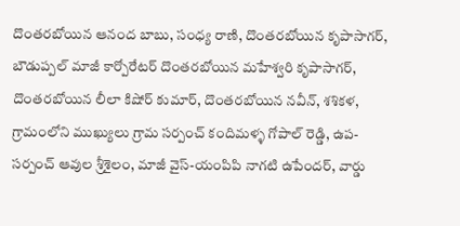దొంతరబోయిన ఆనంద బాబు, సంధ్య రాణి, దొంతరబోయిన కృపాసాగర్, బౌడుప్పల్ మాజీ కార్పోరేటర్ దొంతరబోయిన మహేశ్వరి కృపాసాగర్, దొంతరబోయిన లీలా కిషోర్ కుమార్, దొంతరబోయిన నవీన్, శశికళ, గ్రామంలోని ముఖ్యులు గ్రామ సర్పంచ్ కందిమళ్ళ గోపాల్ రెడ్డి, ఉప-సర్పంచ్ ఆవుల శ్రీశైలం, మాజీ వైస్-యంపిపి నాగటి ఉపేందర్, వార్డు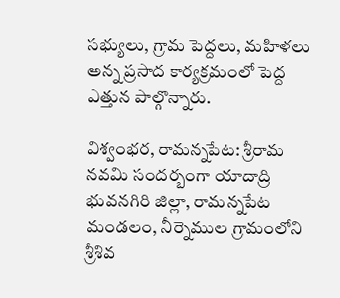సభ్యులు, గ్రామ పెద్దలు, మహిళలు అన్న ప్రసాద కార్యక్రమంలో పెద్ద ఎత్తున పాల్గొన్నారు.

విశ్వంభర, రామన్నపేట: శ్రీరామ నవమి సందర్బంగా యాదాద్రి భువనగిరి జిల్లా, రామన్నపేట మండలం, నీర్నెముల గ్రామంలోని శ్రీశివ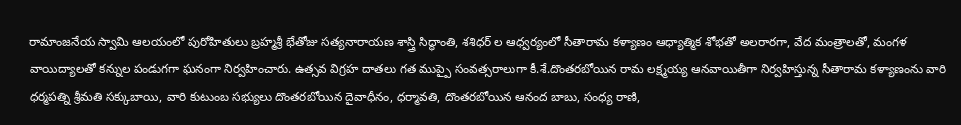రామాంజనేయ స్వామి ఆలయంలో పురోహితులు బ్రహ్మశ్రీ భేతోజు సత్యనారాయణ శాస్త్రి సిద్ధాంతి, శశిధర్ ల ఆధ్వర్యంలో సీతారామ కళ్యాణం ఆధ్యాత్మిక శోభతో అలరారగా, వేద మంత్రాలతో, మంగళ వాయిద్యాలతో కన్నుల పండుగగా ఘనంగా నిర్వహించారు. ఉత్సవ విగ్రహ దాతలు గత ముప్పై సంవత్సరాలుగా కీ.శే.దొంతరబోయిన రామ లక్ష్మయ్య ఆనవాయితీగా నిర్వహిస్తున్న సీతారామ కళ్యాణంను వారి ధర్మపత్ని శ్రీమతి సక్కుబాయి, వారి కుటుంబ సభ్యులు దొంతరబోయిన దైవాధీనం, ధర్మావతి, దొంతరబోయిన ఆనంద బాబు, సంధ్య రాణి,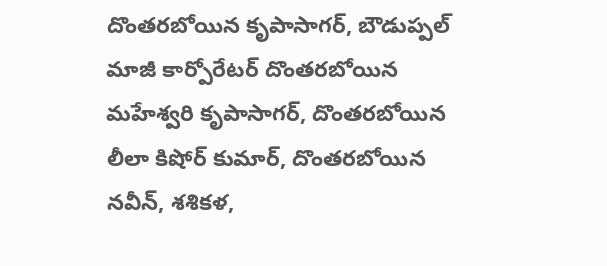దొంతరబోయిన కృపాసాగర్, బౌడుప్పల్ మాజీ కార్పోరేటర్ దొంతరబోయిన మహేశ్వరి కృపాసాగర్, దొంతరబోయిన లీలా కిషోర్ కుమార్, దొంతరబోయిన నవీన్, శశికళ,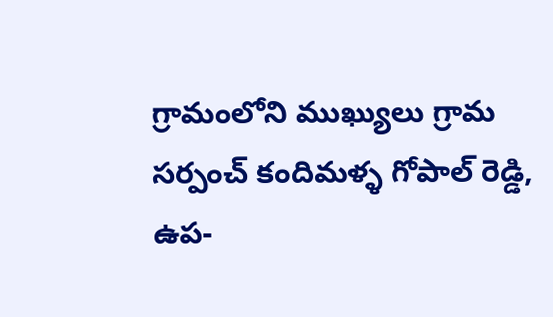గ్రామంలోని ముఖ్యులు గ్రామ సర్పంచ్ కందిమళ్ళ గోపాల్ రెడ్డి, ఉప-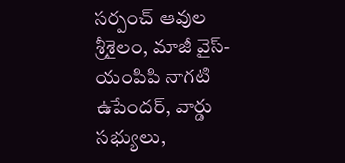సర్పంచ్ ఆవుల శ్రీశైలం, మాజీ వైస్-యంపిపి నాగటి ఉపేందర్, వార్డు సభ్యులు,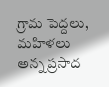గ్రామ పెద్దలు, మహిళలు అన్న ప్రసాద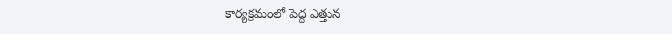కార్యక్రమంలో పెద్ద ఎత్తున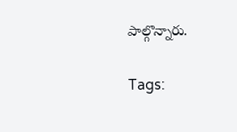పాల్గొన్నారు.

Tags: